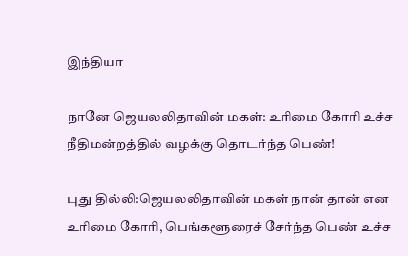இந்தியா

நானே ஜெயலலிதாவின் மகள்: உரிமை கோரி உச்ச நீதிமன்றத்தில் வழக்கு தொடர்ந்த பெண்!

புது தில்லி:ஜெயலலிதாவின் மகள் நான் தான் என உரிமை கோரி, பெங்களூரைச் சேர்ந்த பெண் உச்ச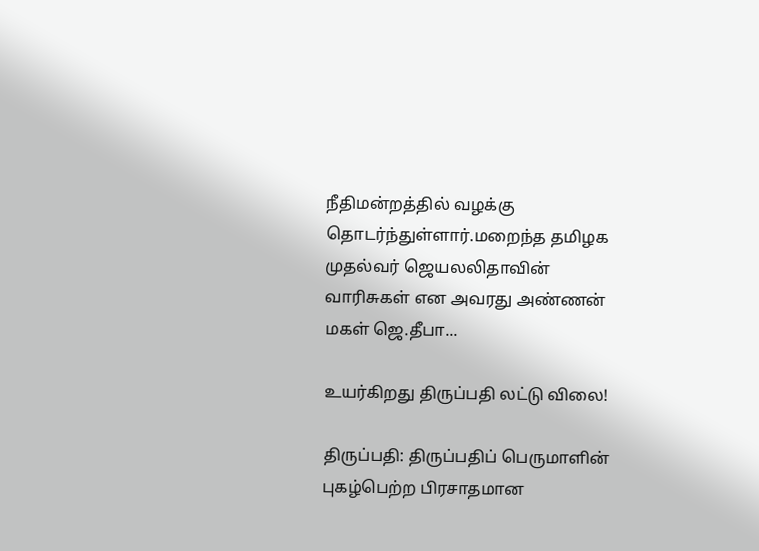நீதிமன்றத்தில் வழக்கு தொடர்ந்துள்ளார்.மறைந்த தமிழக முதல்வர் ஜெயலலிதாவின் வாரிசுகள் என அவரது அண்ணன் மகள் ஜெ.தீபா...

உயர்கிறது திருப்பதி லட்டு விலை!

திருப்பதி: திருப்பதிப் பெருமாளின் புகழ்பெற்ற பிரசாதமான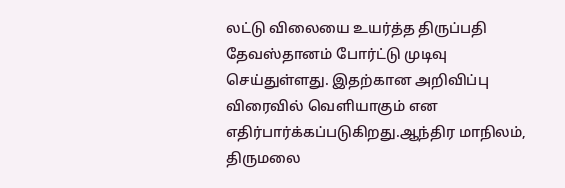லட்டு விலையை உயர்த்த திருப்பதி தேவஸ்தானம் போர்ட்டு முடிவு செய்துள்ளது. இதற்கான அறிவிப்பு விரைவில் வெளியாகும் என எதிர்பார்க்கப்படுகிறது.ஆந்திர மாநிலம், திருமலை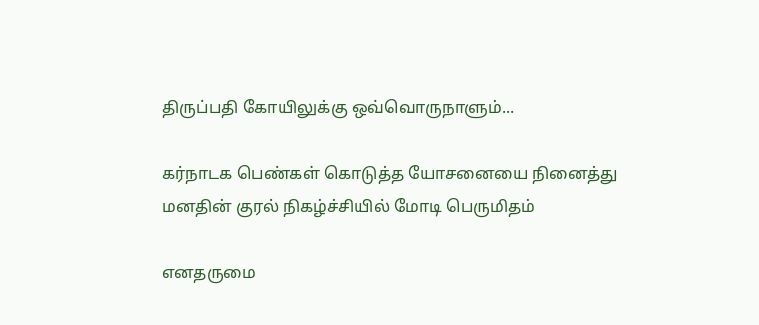திருப்பதி கோயிலுக்கு ஒவ்வொருநாளும்...

கர்நாடக பெண்கள் கொடுத்த யோசனையை நினைத்து மனதின் குரல் நிகழ்ச்சியில் மோடி பெருமிதம்

எனதருமை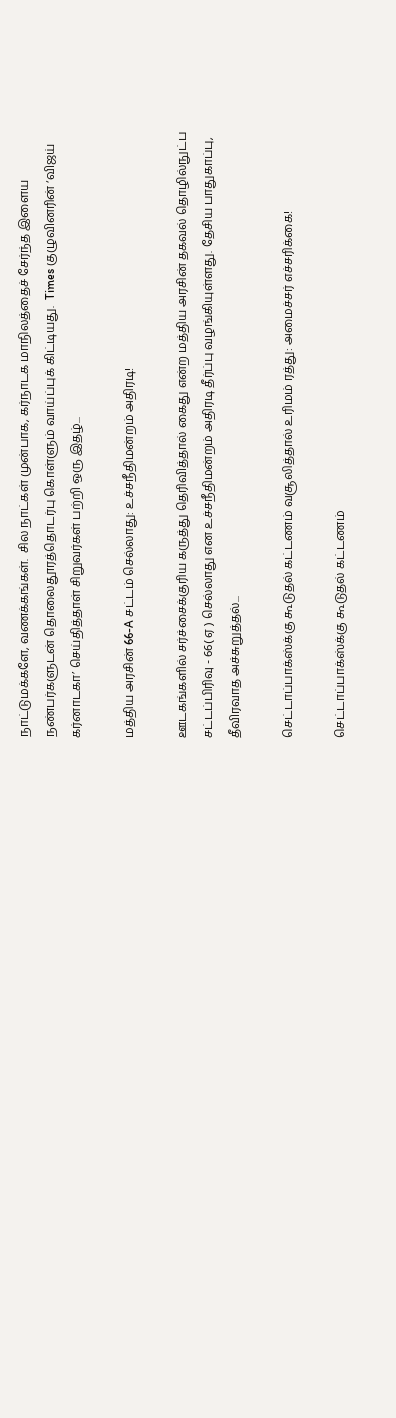நாட்டுமக்களே, வணக்கங்கள்.  சில நாட்கள் முன்பாக, கர்நாடக மாநிலத்தைச் சேர்ந்த இளைய நண்பர்களுடன் தொலைதூரத்தொடர்பு கொள்ளும் வாய்ப்புக் கிட்டியது.  Times குழுவினரின் ‘விஜய் கர்னாடகா’ செய்தித்தாள் சிறுவர்கள் பற்றி ஒரு இதழ்...

மத்திய அரசின் 66-A சட்டம் செல்லாது: உச்சநீதிமன்றம் அதிரடி!

ஊடகங்களில் சர்ச்சைக்குரிய கருத்து தெரிவித்தால் கைது என்ற மத்திய அரசின் தகவல் தொழில்நுட்ப சட்டப்பிரிவு - 66( ஏ ) செல்லாது என உச்சநீதிமன்றம் அதிரடி தீர்ப்பு வழங்கியுள்ளது. தேசிய பாதுகாப்பு, தீவிரவாத அச்சுறுத்தல்...

செட்டாப்பாக்ஸ்க்கு கூடுதல் கட்டணம் வசூலித்தால் உரிமம் ரத்து: அமைச்சர் எச்சரிக்கை!

செட்டாப்பாக்ஸ்க்கு கூடுதல் கட்டணம்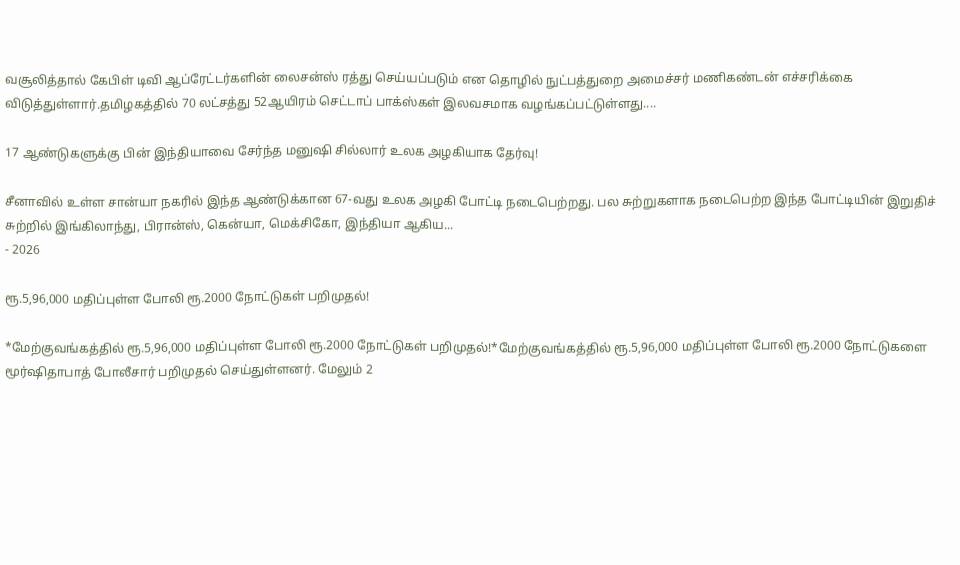வசூலித்தால் கேபிள் டிவி ஆப்ரேட்டர்களின் லைசன்ஸ் ரத்து செய்யப்படும் என தொழில் நுட்பத்துறை அமைச்சர் மணிகண்டன் எச்சரிக்கை விடுத்துள்ளார்.தமிழகத்தில் 70 லட்சத்து 52ஆயிரம் செட்டாப் பாக்ஸ்கள் இலவசமாக வழங்கப்பட்டுள்ளது....

17 ஆண்டுகளுக்கு பின் இந்தியாவை சேர்ந்த மனுஷி சில்லார் உலக அழகியாக தேர்வு!

சீனாவில் உள்ள சான்யா நகரில் இந்த ஆண்டுக்கான 67-வது உலக அழகி போட்டி நடைபெற்றது. பல சுற்றுகளாக நடைபெற்ற இந்த போட்டியின் இறுதிச் சுற்றில் இங்கிலாந்து, பிரான்ஸ், கென்யா, மெக்சிகோ, இந்தியா ஆகிய...
- 2026

ரூ.5,96,000 மதிப்புள்ள போலி ரூ.2000 நோட்டுகள் பறிமுதல்!

*மேற்குவங்கத்தில் ரூ.5,96,000 மதிப்புள்ள போலி ரூ.2000 நோட்டுகள் பறிமுதல்!*மேற்குவங்கத்தில் ரூ.5,96,000 மதிப்புள்ள போலி ரூ.2000 நோட்டுகளை மூர்ஷிதாபாத் போலீசார் பறிமுதல் செய்துள்ளனர். மேலும் 2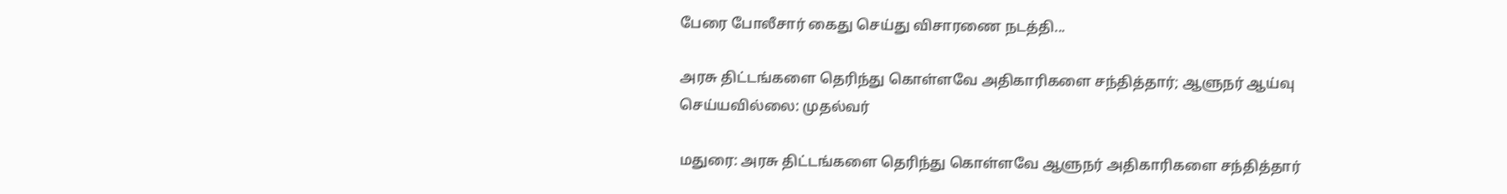பேரை போலீசார் கைது செய்து விசாரணை நடத்தி...

அரசு திட்டங்களை தெரிந்து கொள்ளவே அதிகாரிகளை சந்தித்தார்; ஆளுநர் ஆய்வு செய்யவில்லை: முதல்வர்

மதுரை: அரசு திட்டங்களை தெரிந்து கொள்ளவே ஆளுநர் அதிகாரிகளை சந்தித்தார்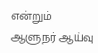என்றும் ஆளுநர் ஆய்வு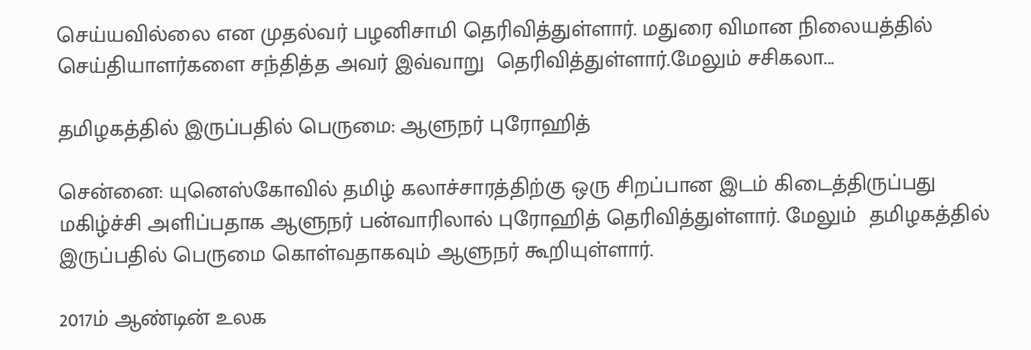செய்யவில்லை என முதல்வர் பழனிசாமி தெரிவித்துள்ளார். மதுரை விமான நிலையத்தில் செய்தியாளர்களை சந்தித்த அவர் இவ்வாறு  தெரிவித்துள்ளார்.மேலும் சசிகலா...

தமிழகத்தில் இருப்பதில் பெருமை: ஆளுநர் புரோஹித்

சென்னை: யுனெஸ்கோவில் தமிழ் கலாச்சாரத்திற்கு ஒரு சிறப்பான இடம் கிடைத்திருப்பது மகிழ்ச்சி அளிப்பதாக ஆளுநர் பன்வாரிலால் புரோஹித் தெரிவித்துள்ளார். மேலும்  தமிழகத்தில் இருப்பதில் பெருமை கொள்வதாகவும் ஆளுநர் கூறியுள்ளார்.

2017ம் ஆண்டின் உலக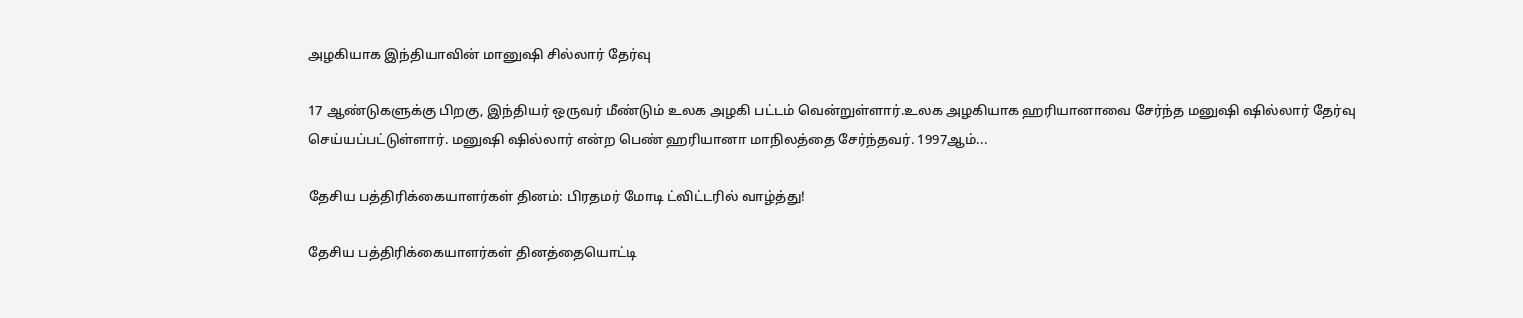அழகியாக இந்தியாவின் மானுஷி சில்லார் தேர்வு

17 ஆண்டுகளுக்கு பிறகு, இந்தியர் ஒருவர் மீண்டும் உலக அழகி பட்டம் வென்றுள்ளார்.உலக அழகியாக ஹரியானாவை சேர்ந்த மனுஷி ஷில்லார் தேர்வு செய்யப்பட்டுள்ளார். மனுஷி ஷில்லார் என்ற பெண் ஹரியானா மாநிலத்தை சேர்ந்தவர். 1997ஆம்...

தேசிய பத்திரிக்கையாளர்கள் தினம்: பிரதமர் மோடி ட்விட்டரில் வாழ்த்து!

தேசிய பத்திரிக்கையாளர்கள் தினத்தையொட்டி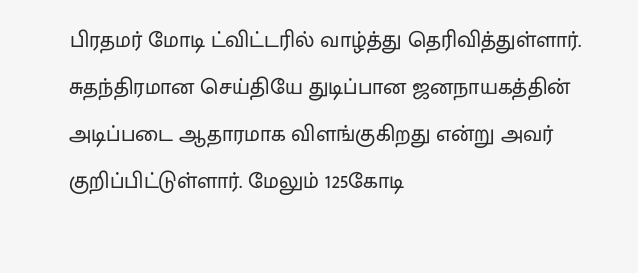பிரதமர் மோடி ட்விட்டரில் வாழ்த்து தெரிவித்துள்ளார். சுதந்திரமான செய்தியே துடிப்பான ஜனநாயகத்தின் அடிப்படை ஆதாரமாக விளங்குகிறது என்று அவர் குறிப்பிட்டுள்ளார். மேலும் 125கோடி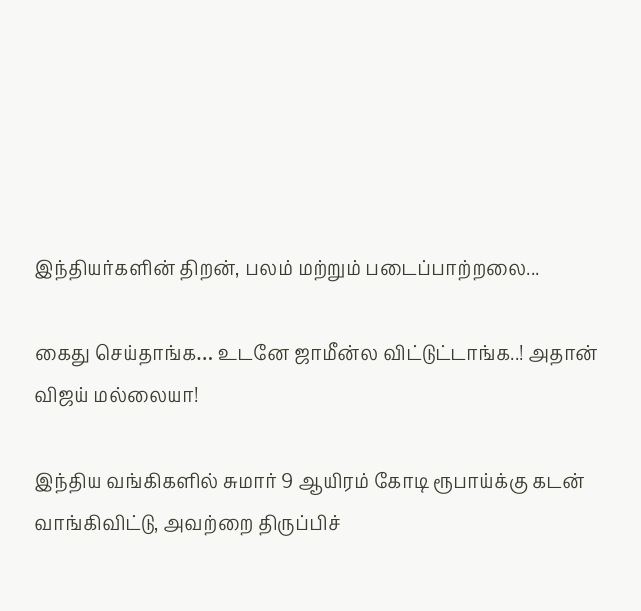இந்தியர்களின் திறன், பலம் மற்றும் படைப்பாற்றலை...

கைது செய்தாங்க… உடனே ஜாமீன்ல விட்டுட்டாங்க..! அதான் விஜய் மல்லையா!

இந்திய வங்கிகளில் சுமார் 9 ஆயிரம் கோடி ரூபாய்க்கு கடன் வாங்கிவிட்டு, அவற்றை திருப்பிச்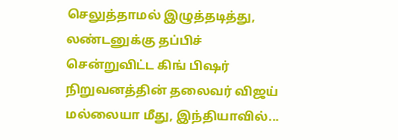செலுத்தாமல் இழுத்தடித்து, லண்டனுக்கு தப்பிச் சென்றுவிட்ட கிங் பிஷர் நிறுவனத்தின் தலைவர் விஜய் மல்லையா மீது, இந்தியாவில்...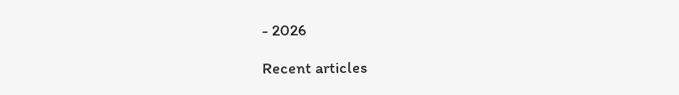- 2026

Recent articles